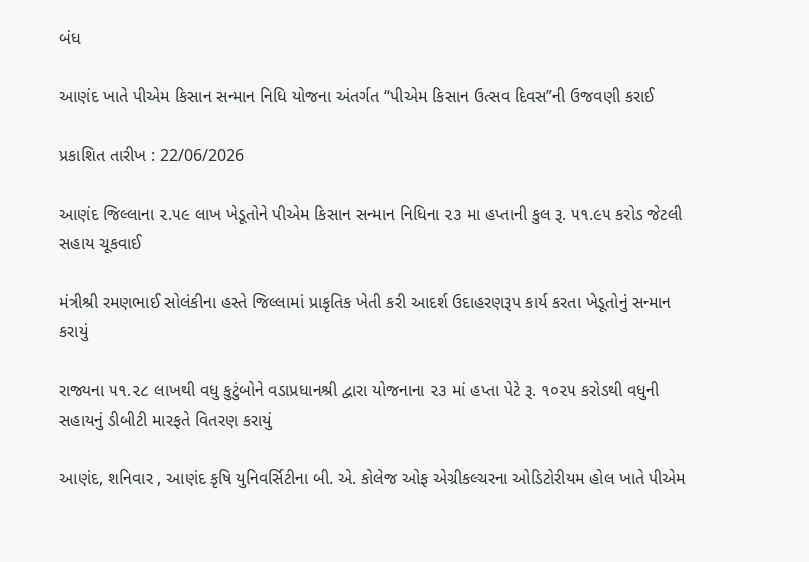બંધ

આણંદ ખાતે પીએમ કિસાન સન્માન નિધિ યોજના અંતર્ગત “પીએમ કિસાન ઉત્સવ દિવસ”ની ઉજવણી કરાઈ

પ્રકાશિત તારીખ : 22/06/2026

આણંદ જિલ્લાના ૨.૫૯ લાખ ખેડૂતોને પીએમ કિસાન સન્માન નિધિના ૨૩ મા હપ્તાની કુલ રૂ. ૫૧.૯૫ કરોડ જેટલી સહાય ચૂકવાઈ

મંત્રીશ્રી રમણભાઈ સોલંકીના હસ્તે જિલ્લામાં પ્રાકૃતિક ખેતી કરી આદર્શ ઉદાહરણરૂપ કાર્ય કરતા ખેડૂતોનું સન્માન કરાયું

રાજ્યના ૫૧.૨૮ લાખથી વધુ કુટુંબોને વડાપ્રધાનશ્રી દ્વારા યોજનાના ૨૩ માં હપ્તા પેટે રૂ. ૧૦૨૫ કરોડથી વધુની સહાયનું ડીબીટી મારફતે વિતરણ કરાયું

આણંદ, શનિવાર , આણંદ કૃષિ યુનિવર્સિટીના બી. એ. કોલેજ ઓફ એગ્રીકલ્ચરના ઓડિટોરીયમ હોલ ખાતે પીએમ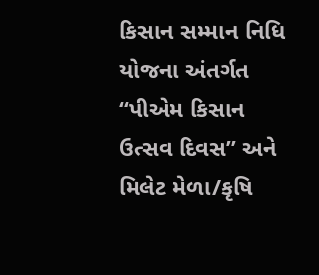કિસાન સમ્માન નિધિ યોજના અંતર્ગત “પીએમ કિસાન ઉત્સવ દિવસ” અને મિલેટ મેળા/કૃષિ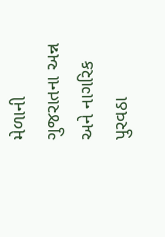મેળાની ગુજરાતના અન્ન અને નાગરિક પુરવઠા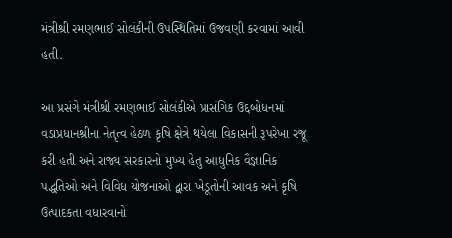મંત્રીશ્રી રમણભાઈ સોલંકીની ઉપસ્થિતિમાં ઉજવણી કરવામાં આવી હતી.

આ પ્રસંગે મંત્રીશ્રી રમણભાઈ સોલંકીએ પ્રાસંગિક ઉદ્દબોધનમાં વડાપ્રધાનશ્રીના નેતૃત્વ હેઠળ કૃષિ ક્ષેત્રે થયેલા વિકાસની રૂપરેખા રજૂ કરી હતી અને રાજ્ય સરકારનો મુખ્ય હેતુ આધુનિક વૈજ્ઞાનિક પદ્ધતિઓ અને વિવિધ યોજનાઓ દ્વારા ખેડૂતોની આવક અને કૃષિ ઉત્પાદકતા વધારવાનો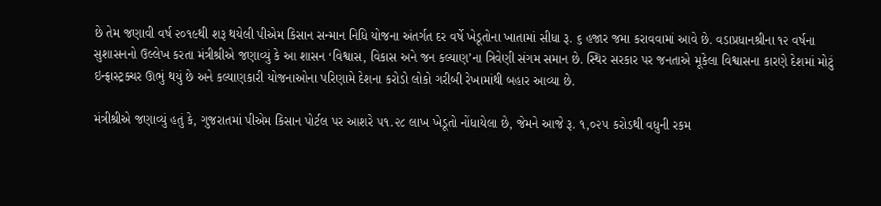છે તેમ જણાવી વર્ષ ૨૦૧૯થી શરૂ થયેલી પીએમ કિસાન સન્માન નિધિ યોજના અંતર્ગત દર વર્ષે ખેડૂતોના ખાતામાં સીધા રૂ. ૬ હજાર જમા કરાવવામાં આવે છે. વડાપ્રધાનશ્રીના ૧૨ વર્ષના સુશાસનનો ઉલ્લેખ કરતા મંત્રીશ્રીએ જણાવ્યું કે આ શાસન ‘વિશ્વાસ, વિકાસ અને જન કલ્યાણ’ના ત્રિવેણી સંગમ સમાન છે. સ્થિર સરકાર પર જનતાએ મૂકેલા વિશ્વાસના કારણે દેશમાં મોટું ઇન્ફ્રાસ્ટ્રક્ચર ઊભું થયું છે અને કલ્યાણકારી યોજનાઓના પરિણામે દેશના કરોડો લોકો ગરીબી રેખામાંથી બહાર આવ્યા છે.

મંત્રીશ્રીએ જણાવ્યું હતું કે, ગુજરાતમાં પીએમ કિસાન પોર્ટલ પર આશરે ૫૧.૨૮ લાખ ખેડૂતો નોંધાયેલા છે, જેમને આજે રૂ. ૧,૦૨૫ કરોડથી વધુની રકમ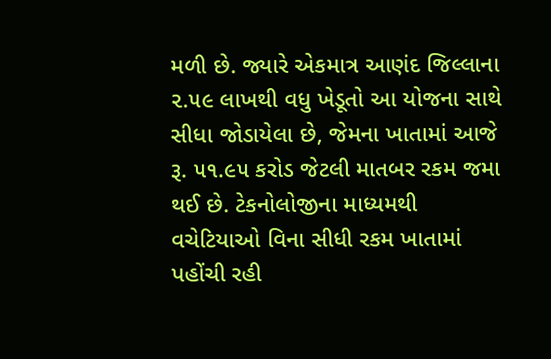મળી છે. જ્યારે એકમાત્ર આણંદ જિલ્લાના ૨.૫૯ લાખથી વધુ ખેડૂતો આ યોજના સાથે સીધા જોડાયેલા છે, જેમના ખાતામાં આજે રૂ. ૫૧.૯૫ કરોડ જેટલી માતબર રકમ જમા થઈ છે. ટેકનોલોજીના માધ્યમથી વચેટિયાઓ વિના સીધી રકમ ખાતામાં પહોંચી રહી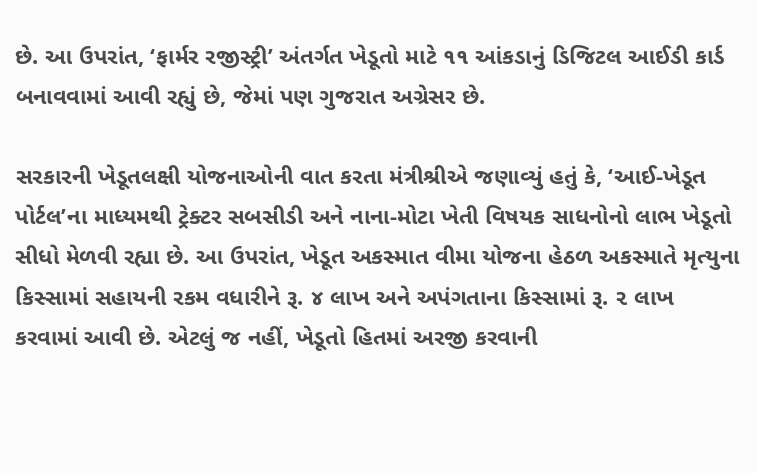છે. આ ઉપરાંત, ‘ફાર્મર રજીસ્ટ્રી’ અંતર્ગત ખેડૂતો માટે ૧૧ આંકડાનું ડિજિટલ આઈડી કાર્ડ બનાવવામાં આવી રહ્યું છે, જેમાં પણ ગુજરાત અગ્રેસર છે.

સરકારની ખેડૂતલક્ષી યોજનાઓની વાત કરતા મંત્રીશ્રીએ જણાવ્યું હતું કે, ‘આઈ-ખેડૂત પોર્ટલ’ના માધ્યમથી ટ્રેક્ટર સબસીડી અને નાના-મોટા ખેતી વિષયક સાધનોનો લાભ ખેડૂતો સીધો મેળવી રહ્યા છે. આ ઉપરાંત, ખેડૂત અકસ્માત વીમા યોજના હેઠળ અકસ્માતે મૃત્યુના કિસ્સામાં સહાયની રકમ વધારીને રૂ. ૪ લાખ અને અપંગતાના કિસ્સામાં રૂ. ૨ લાખ કરવામાં આવી છે. એટલું જ નહીં, ખેડૂતો હિતમાં અરજી કરવાની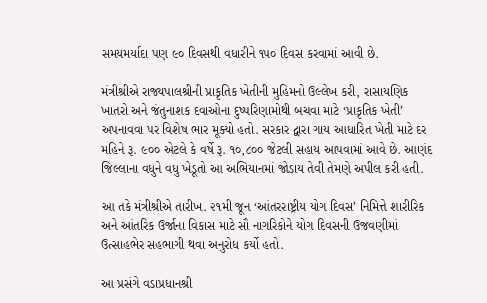સમયમર્યાદા પણ ૯૦ દિવસથી વધારીને ૧૫૦ દિવસ કરવામાં આવી છે.

મંત્રીશ્રીએ રાજ્યપાલશ્રીની પ્રાકૃતિક ખેતીની મુહિમનો ઉલ્લેખ કરી, રાસાયણિક ખાતરો અને જંતુનાશક દવાઓના દુષ્પરિણામોથી બચવા માટે ‘પ્રાકૃતિક ખેતી’ અપનાવવા પર વિશેષ ભાર મૂક્યો હતો. સરકાર દ્વારા ગાય આધારિત ખેતી માટે દર મહિને રૂ. ૯૦૦ એટલે કે વર્ષે રૂ. ૧૦,૮૦૦ જેટલી સહાય આપવામાં આવે છે. આણંદ જિલ્લાના વધુને વધુ ખેડૂતો આ અભિયાનમાં જોડાય તેવી તેમણે અપીલ કરી હતી.

આ તકે મંત્રીશ્રીએ તારીખ. ૨૧મી જૂન ‘આંતરરાષ્ટ્રીય યોગ દિવસ’ નિમિત્તે શારીરિક અને આંતરિક ઉર્જાના વિકાસ માટે સૌ નાગરિકોને યોગ દિવસની ઉજવણીમાં ઉત્સાહભેર સહભાગી થવા અનુરોધ કર્યો હતો.

આ પ્રસંગે વડાપ્રધાનશ્રી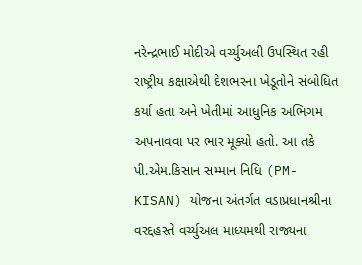નરેન્દ્રભાઈ મોદીએ વર્ચ્યુઅલી ઉપસ્થિત રહી રાષ્ટ્રીય કક્ષાએથી દેશભરના ખેડૂતોને સંબોધિત કર્યા હતા અને ખેતીમાં આધુનિક અભિગમ અપનાવવા પર ભાર મૂક્યો હતો. આ તકે પી.એમ.કિસાન સમ્માન નિધિ (PM-KISAN) યોજના અંતર્ગત વડાપ્રધાનશ્રીના વરદ્દહસ્તે વર્ચ્યુઅલ માધ્યમથી રાજ્યના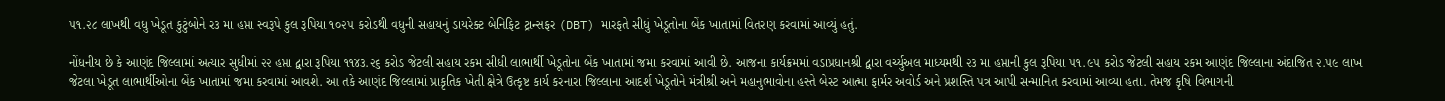૫૧.૨૮ લાખથી વધુ ખેડૂત કુટુંબોને ર૩ મા હપ્તા સ્વરૂપે કુલ રૂપિયા ૧૦૨૫ કરોડથી વધુની સહાયનું ડાયરેક્ટ બેનિફિટ ટ્રાન્સફર (DBT) મારફતે સીધું ખેડૂતોના બેંક ખાતામાં વિતરણ કરવામાં આવ્યું હતું.

નોંધનીય છે કે આણંદ જિલ્લામાં અત્યાર સુધીમાં ૨૨ હપ્તા દ્વારા રૂપિયા ૧૧૪૩.૨૬ કરોડ જેટલી સહાય રકમ સીધી લાભાર્થી ખેડૂતોના બેંક ખાતામાં જમા કરવામાં આવી છે. આજના કાર્યક્રમમાં વડાપ્રધાનશ્રી દ્વારા વર્ચ્યુઅલ માધ્યમથી ૨૩ મા હપ્તાની કુલ રૂપિયા ૫૧.૯૫ કરોડ જેટલી સહાય રકમ આણંદ જિલ્લાના અંદાજિત ૨.૫૯ લાખ જેટલા ખેડૂત લાભાર્થીઓના બેંક ખાતામાં જમા કરવામાં આવશે. આ તકે આણંદ જિલ્લામાં પ્રાકૃતિક ખેતી ક્ષેત્રે ઉત્કૃષ્ટ કાર્ય કરનારા જિલ્લાના આદર્શ ખેડૂતોને મંત્રીશ્રી અને મહાનુભાવોના હસ્તે બેસ્ટ આત્મા ફાર્મર અવોર્ડ અને પ્રશસ્તિ પત્ર આપી સન્માનિત કરવામાં આવ્યા હતા. તેમજ કૃષિ વિભાગની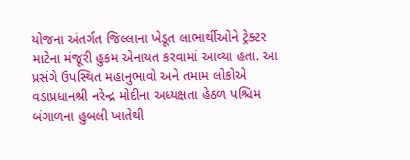યોજના અંતર્ગત જિલ્લાના ખેડૂત લાભાર્થીઓને ટ્રેક્ટર માટેના મંજૂરી હુકમ એનાયત કરવામાં આવ્યા હતા. આ પ્રસંગે ઉપસ્થિત મહાનુભાવો અને તમામ લોકોએ વડાપ્રધાનશ્રી નરેન્દ્ર મોદીના અધ્યક્ષતા હેઠળ પશ્ચિમ બંગાળના હુબલી ખાતેથી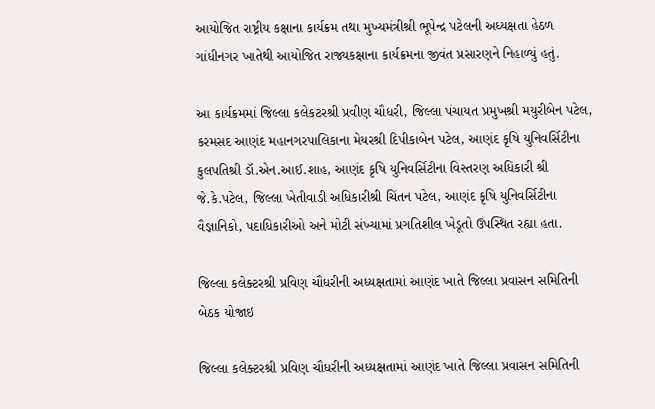આયોજિત રાષ્ટ્રીય કક્ષાના કાર્યક્રમ તથા મુખ્યમંત્રીશ્રી ભૂપેન્દ્ર પટેલની અધ્યક્ષતા હેઠળ ગાંધીનગર ખાતેથી આયોજિત રાજ્યકક્ષાના કાર્યક્રમના જીવંત પ્રસારણને નિહાળ્યું હતું.

આ કાર્યક્રમમાં જિલ્લા કલેકટરશ્રી પ્રવીણ ચૌધરી, જિલ્લા પંચાયત પ્રમુખશ્રી મયુરીબેન પટેલ, કરમસદ આણંદ મહાનગરપાલિકાના મેયરશ્રી દિપીકાબેન પટેલ, આણંદ કૃષિ યુનિવર્સિટીના કુલપતિશ્રી ડૉ.એન.આઈ.શાહ, આણંદ કૃષિ યુનિવર્સિટીના વિસ્તરણ અધિકારી શ્રી જે.કે.પટેલ, જિલ્લા ખેતીવાડી અધિકારીશ્રી ચિંતન પટેલ, આણંદ કૃષિ યુનિવર્સિટીના વૈજ્ઞાનિકો, પદાધિકારીઓ અને મોટી સંખ્યામાં પ્રગતિશીલ ખેડૂતો ઉપસ્થિત રહ્યા હતા.

જિલ્લા કલેક્ટરશ્રી પ્રવિણ ચૌધરીની અધ્યક્ષતામાં આણંદ ખાતે જિલ્લા પ્રવાસન સમિતિની બેઠક યોજાઇ

જિલ્લા કલેક્ટરશ્રી પ્રવિણ ચૌધરીની અધ્યક્ષતામાં આણંદ ખાતે જિલ્લા પ્રવાસન સમિતિની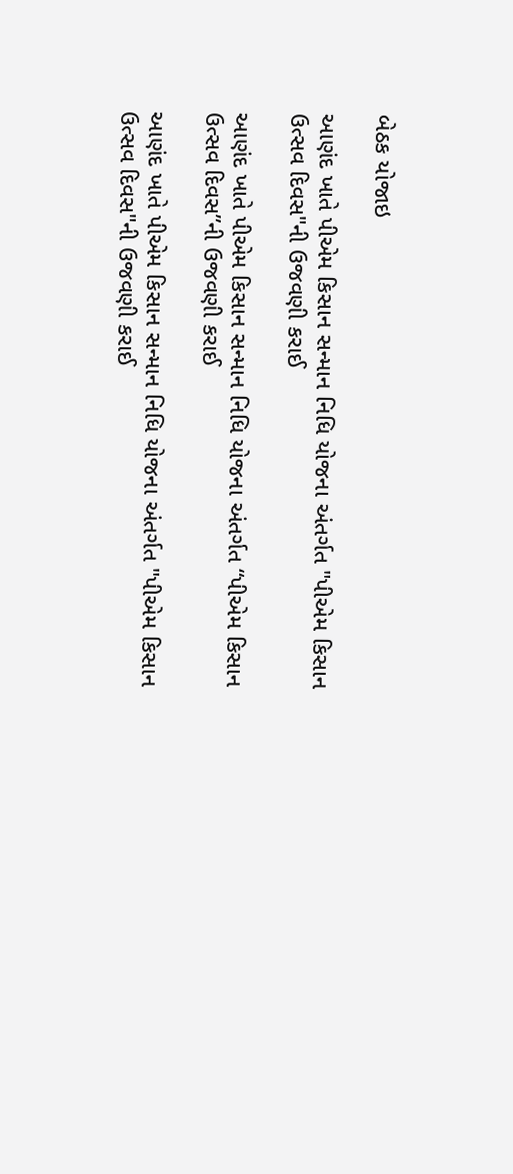બેઠક યોજાઇ

આણંદ ખાતે પીએમ કિસાન સન્માન નિધિ યોજના અંતર્ગત "પીએમ કિસાન ઉત્સવ દિવસ"ની ઉજવણી કરાઈ

આણંદ ખાતે પીએમ કિસાન સન્માન નિધિ યોજના અંતર્ગત “પીએમ કિસાન ઉત્સવ દિવસ”ની ઉજવણી કરાઈ

આણંદ ખાતે પીએમ કિસાન સન્માન નિધિ યોજના અંતર્ગત "પીએમ કિસાન ઉત્સવ દિવસ"ની ઉજવણી કરાઈ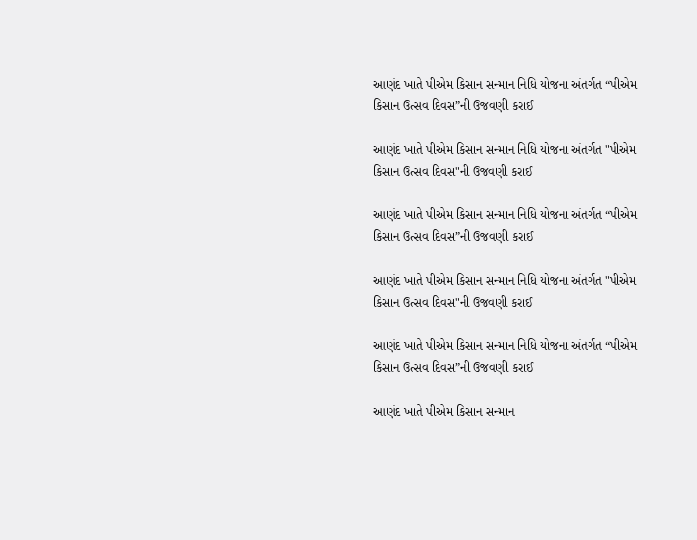આણંદ ખાતે પીએમ કિસાન સન્માન નિધિ યોજના અંતર્ગત “પીએમ કિસાન ઉત્સવ દિવસ”ની ઉજવણી કરાઈ

આણંદ ખાતે પીએમ કિસાન સન્માન નિધિ યોજના અંતર્ગત "પીએમ કિસાન ઉત્સવ દિવસ"ની ઉજવણી કરાઈ

આણંદ ખાતે પીએમ કિસાન સન્માન નિધિ યોજના અંતર્ગત “પીએમ કિસાન ઉત્સવ દિવસ”ની ઉજવણી કરાઈ

આણંદ ખાતે પીએમ કિસાન સન્માન નિધિ યોજના અંતર્ગત "પીએમ કિસાન ઉત્સવ દિવસ"ની ઉજવણી કરાઈ

આણંદ ખાતે પીએમ કિસાન સન્માન નિધિ યોજના અંતર્ગત “પીએમ કિસાન ઉત્સવ દિવસ”ની ઉજવણી કરાઈ

આણંદ ખાતે પીએમ કિસાન સન્માન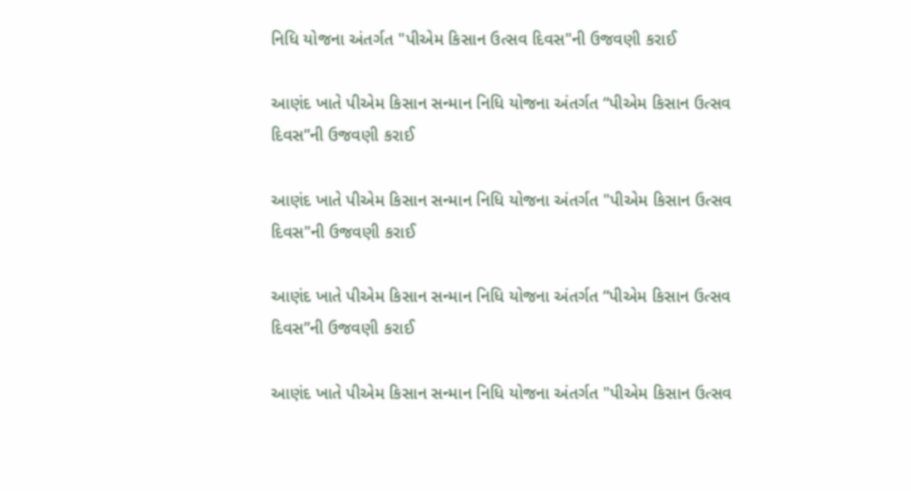નિધિ યોજના અંતર્ગત "પીએમ કિસાન ઉત્સવ દિવસ"ની ઉજવણી કરાઈ

આણંદ ખાતે પીએમ કિસાન સન્માન નિધિ યોજના અંતર્ગત “પીએમ કિસાન ઉત્સવ દિવસ”ની ઉજવણી કરાઈ

આણંદ ખાતે પીએમ કિસાન સન્માન નિધિ યોજના અંતર્ગત "પીએમ કિસાન ઉત્સવ દિવસ"ની ઉજવણી કરાઈ

આણંદ ખાતે પીએમ કિસાન સન્માન નિધિ યોજના અંતર્ગત “પીએમ કિસાન ઉત્સવ દિવસ”ની ઉજવણી કરાઈ

આણંદ ખાતે પીએમ કિસાન સન્માન નિધિ યોજના અંતર્ગત "પીએમ કિસાન ઉત્સવ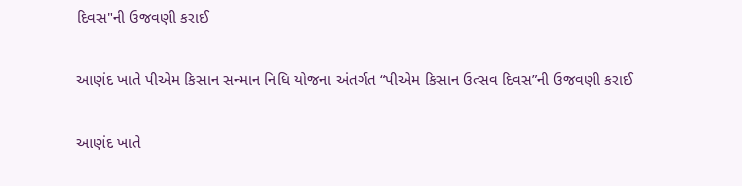દિવસ"ની ઉજવણી કરાઈ

આણંદ ખાતે પીએમ કિસાન સન્માન નિધિ યોજના અંતર્ગત “પીએમ કિસાન ઉત્સવ દિવસ”ની ઉજવણી કરાઈ

આણંદ ખાતે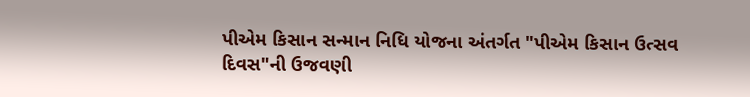પીએમ કિસાન સન્માન નિધિ યોજના અંતર્ગત "પીએમ કિસાન ઉત્સવ દિવસ"ની ઉજવણી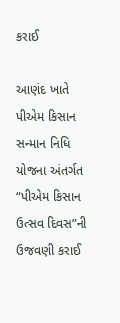કરાઈ

આણંદ ખાતે પીએમ કિસાન સન્માન નિધિ યોજના અંતર્ગત “પીએમ કિસાન ઉત્સવ દિવસ”ની ઉજવણી કરાઈ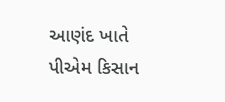આણંદ ખાતે પીએમ કિસાન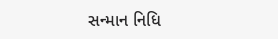સન્માન નિધિ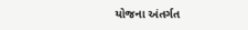યોજના અંતર્ગત